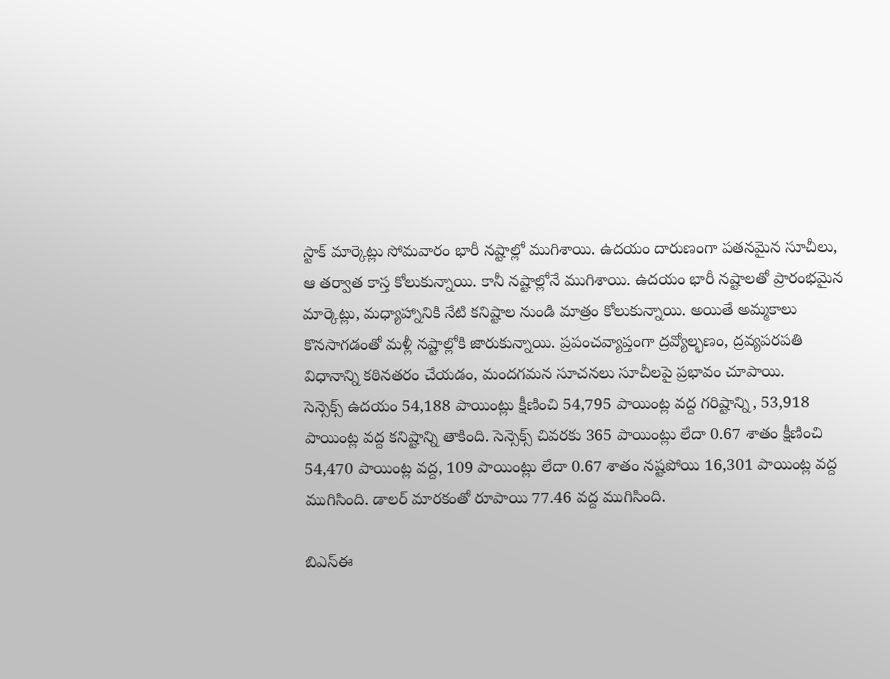స్టాక్ మార్కెట్లు సోమవారం భారీ నష్టాల్లో ముగిశాయి. ఉదయం దారుణంగా పతనమైన సూచీలు, ఆ తర్వాత కాస్త కోలుకున్నాయి. కానీ నష్టాల్లోనే ముగిశాయి. ఉదయం భారీ నష్టాలతో ప్రారంభమైన మార్కెట్లు, మధ్యాహ్నానికి నేటి కనిష్టాల నుండి మాత్రం కోలుకున్నాయి. అయితే అమ్మకాలు కొనసాగడంతో మళ్లీ నష్టాల్లోకి జారుకున్నాయి. ప్రపంచవ్యాప్తంగా ద్రవ్యోల్భణం, ద్రవ్యపరపతి విధానాన్ని కఠినతరం చేయడం, మందగమన సూచనలు సూచీలపై ప్రభావం చూపాయి.
సెన్సెక్స్ ఉదయం 54,188 పాయింట్లు క్షీణించి 54,795 పాయింట్ల వద్ద గరిష్టాన్ని, 53,918 పాయింట్ల వద్ద కనిష్టాన్ని తాకింది. సెన్సెక్స్ చివరకు 365 పాయింట్లు లేదా 0.67 శాతం క్షీణించి 54,470 పాయింట్ల వద్ద, 109 పాయింట్లు లేదా 0.67 శాతం నష్టపోయి 16,301 పాయింట్ల వద్ద ముగిసింది. డాలర్ మారకంతో రూపాయి 77.46 వద్ద ముగిసింది.

బిఎస్ఈ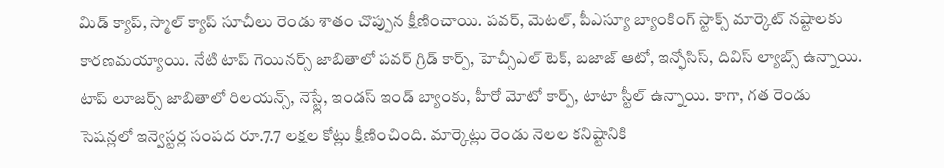మిడ్ క్యాప్, స్మాల్ క్యాప్ సూచీలు రెండు శాతం చొప్పున క్షీణించాయి. పవర్, మెటల్, పీఎస్యూ బ్యాంకింగ్ స్టాక్స్ మార్కెట్ నష్టాలకు కారణమయ్యాయి. నేటి టాప్ గెయినర్స్ జాబితాలో పవర్ గ్రిడ్ కార్ప్, హెచ్సీఎల్ టెక్, బజాజ్ ఆటో, ఇన్ఫోసిస్, దివిస్ ల్యాబ్స్ ఉన్నాయి. టాప్ లూజర్స్ జాబితాలో రిలయన్స్, నెస్ట్లే, ఇండస్ ఇండ్ బ్యాంకు, హీరో మోటో కార్ప్, టాటా స్టీల్ ఉన్నాయి. కాగా, గత రెండు సెషన్లలో ఇన్వెస్టర్ల సంపద రూ.7.7 లక్షల కోట్లు క్షీణించింది. మార్కెట్లు రెండు నెలల కనిష్టానికి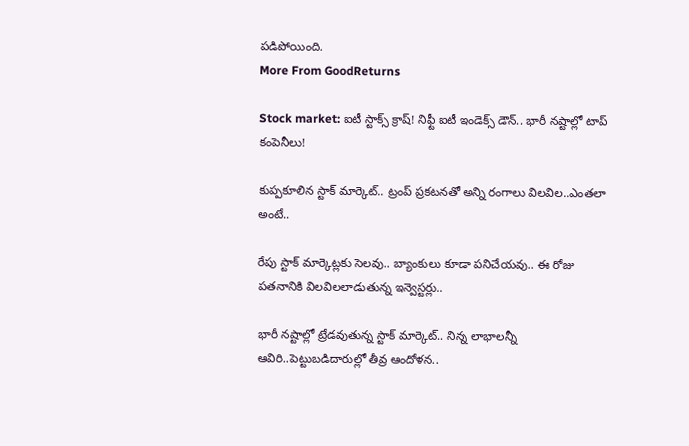పడిపోయింది.
More From GoodReturns

Stock market: ఐటీ స్టాక్స్ క్రాష్! నిఫ్టీ ఐటీ ఇండెక్స్ డౌన్.. భారీ నష్టాల్లో టాప్ కంపెనీలు!

కుప్పకూలిన స్టాక్ మార్కెట్.. ట్రంప్ ప్రకటనతో అన్ని రంగాలు విలవిల..ఎంతలా అంటే..

రేపు స్టాక్ మార్కెట్లకు సెలవు.. బ్యాంకులు కూడా పనిచేయవు.. ఈ రోజు పతనానికి విలవిలలాడుతున్న ఇన్వెస్టర్లు..

భారీ నష్టాల్లో ట్రేడవుతున్న స్టాక్ మార్కెట్.. నిన్న లాభాలన్నీ ఆవిరి..పెట్టుబడిదారుల్లో తీవ్ర ఆందోళన..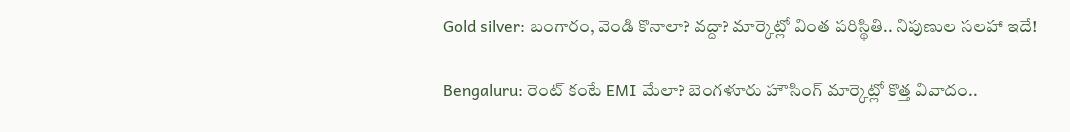Gold silver: బంగారం, వెండి కొనాలా? వద్దా? మార్కెట్లో వింత పరిస్థితి.. నిపుణుల సలహా ఇదే!

Bengaluru: రెంట్ కంటే EMI మేలా? బెంగళూరు హౌసింగ్ మార్కెట్లో కొత్త వివాదం..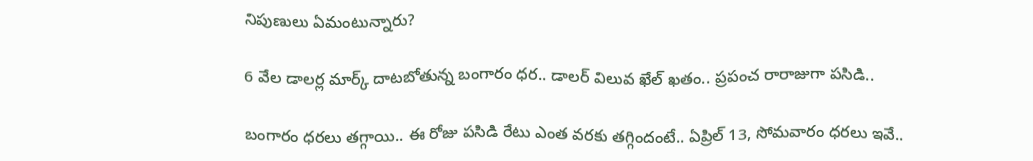నిపుణులు ఏమంటున్నారు?

6 వేల డాలర్ల మార్క్ దాటబోతున్న బంగారం ధర.. డాలర్ విలువ ఖేల్ ఖతం.. ప్రపంచ రారాజుగా పసిడి..

బంగారం ధరలు తగ్గాయి.. ఈ రోజు పసిడి రేటు ఎంత వరకు తగ్గిందంటే.. ఏప్రిల్ 13, సోమవారం ధరలు ఇవే..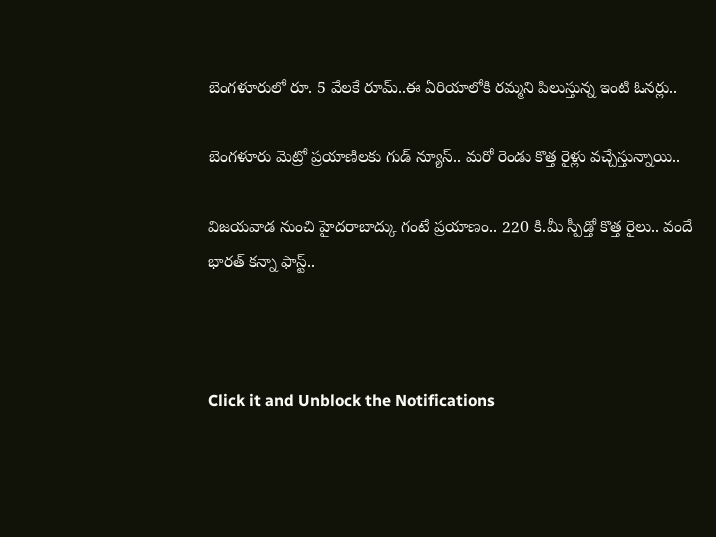బెంగళూరులో రూ. 5 వేలకే రూమ్..ఈ ఏరియాలోకి రమ్మని పిలుస్తున్న ఇంటి ఓనర్లు..

బెంగళూరు మెట్రో ప్రయాణిలకు గుడ్ న్యూస్.. మరో రెండు కొత్త రైళ్లు వచ్చేస్తున్నాయి..

విజయవాడ నుంచి హైదరాబాద్కు గంటే ప్రయాణం.. 220 కి.మీ స్పీడ్తో కొత్త రైలు.. వందే భారత్ కన్నా ఫాస్ట్..



Click it and Unblock the Notifications